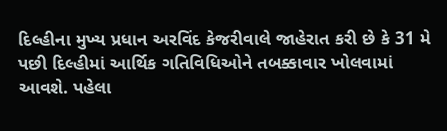દિલ્હીના મુખ્ય પ્રધાન અરવિંદ કેજરીવાલે જાહેરાત કરી છે કે 31 મે પછી દિલ્હીમાં આર્થિક ગતિવિધિઓને તબક્કાવાર ખોલવામાં આવશે. પહેલા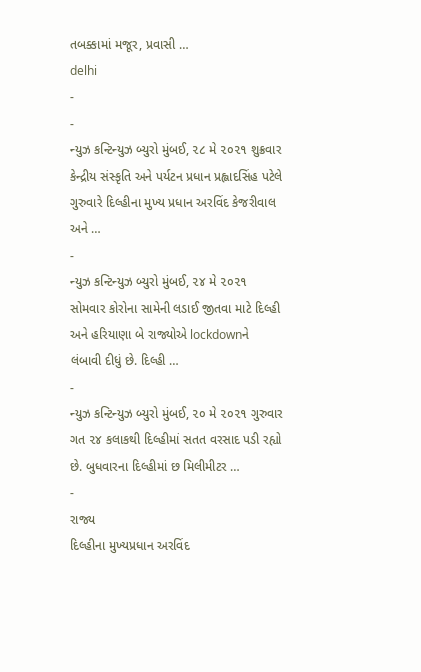તબક્કામાં મજૂર, પ્રવાસી …
delhi
-
-
ન્યુઝ કન્ટિન્યુઝ બ્યુરો મુંબઈ, ૨૮ મે ૨૦૨૧ શુક્રવાર કેન્દ્રીય સંસ્કૃતિ અને પર્યટન પ્રધાન પ્રહ્લાદસિંહ પટેલે ગુરુવારે દિલ્હીના મુખ્ય પ્રધાન અરવિંદ કેજરીવાલ અને …
-
ન્યુઝ કન્ટિન્યુઝ બ્યુરો મુંબઈ, ૨૪ મે ૨૦૨૧ સોમવાર કોરોના સામેની લડાઈ જીતવા માટે દિલ્હી અને હરિયાણા બે રાજ્યોએ lockdownને લંબાવી દીધું છે. દિલ્હી …
-
ન્યુઝ કન્ટિન્યુઝ બ્યુરો મુંબઈ, ૨૦ મે ૨૦૨૧ ગુરુવાર ગત ૨૪ કલાકથી દિલ્હીમાં સતત વરસાદ પડી રહ્યો છે. બુધવારના દિલ્હીમાં છ મિલીમીટર …
-
રાજ્ય
દિલ્હીના મુખ્યપ્રધાન અરવિંદ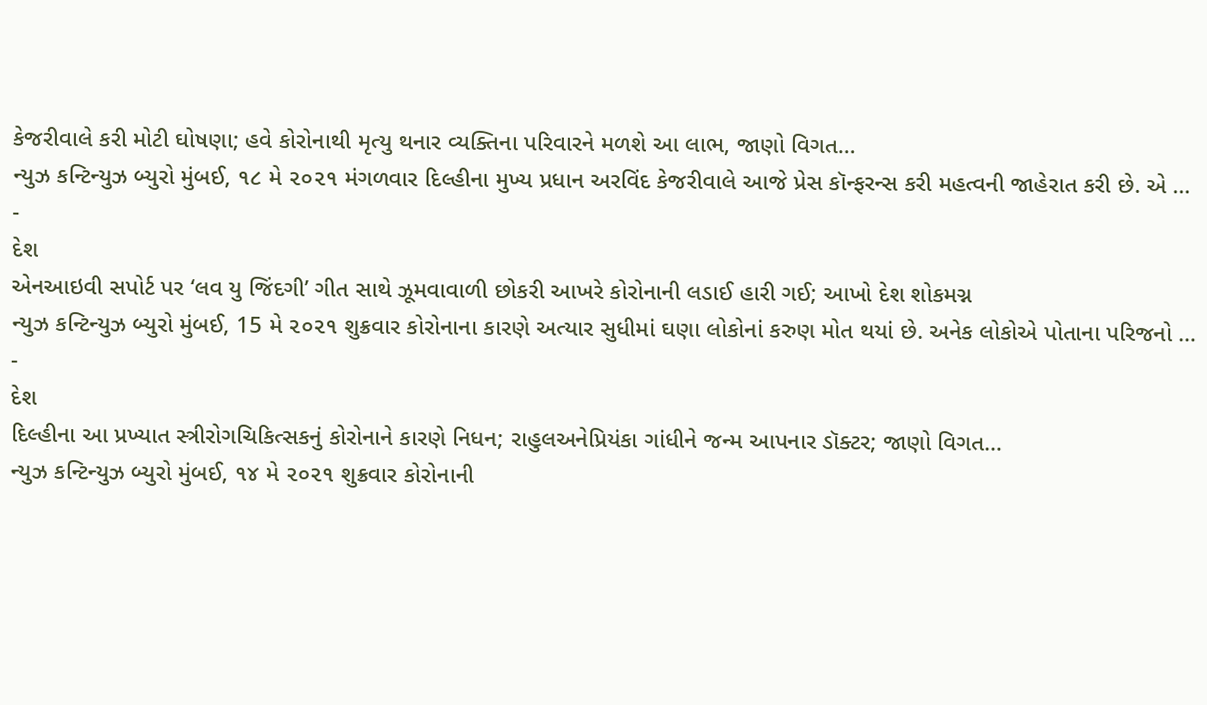કેજરીવાલે કરી મોટી ઘોષણા; હવે કોરોનાથી મૃત્યુ થનાર વ્યક્તિના પરિવારને મળશે આ લાભ, જાણો વિગત…
ન્યુઝ કન્ટિન્યુઝ બ્યુરો મુંબઈ, ૧૮ મે ૨૦૨૧ મંગળવાર દિલ્હીના મુખ્ય પ્રધાન અરવિંદ કેજરીવાલે આજે પ્રેસ કૉન્ફરન્સ કરી મહત્વની જાહેરાત કરી છે. એ …
-
દેશ
એનઆઇવી સપોર્ટ પર ‘લવ યુ જિંદગી’ ગીત સાથે ઝૂમવાવાળી છોકરી આખરે કોરોનાની લડાઈ હારી ગઈ; આખો દેશ શોકમગ્ન
ન્યુઝ કન્ટિન્યુઝ બ્યુરો મુંબઈ, 15 મે ૨૦૨૧ શુક્રવાર કોરોનાના કારણે અત્યાર સુધીમાં ઘણા લોકોનાં કરુણ મોત થયાં છે. અનેક લોકોએ પોતાના પરિજનો …
-
દેશ
દિલ્હીના આ પ્રખ્યાત સ્ત્રીરોગચિકિત્સકનું કોરોનાને કારણે નિધન; રાહુલઅનેપ્રિયંકા ગાંધીને જન્મ આપનાર ડૉક્ટર; જાણો વિગત…
ન્યુઝ કન્ટિન્યુઝ બ્યુરો મુંબઈ, ૧૪ મે ૨૦૨૧ શુક્રવાર કોરોનાની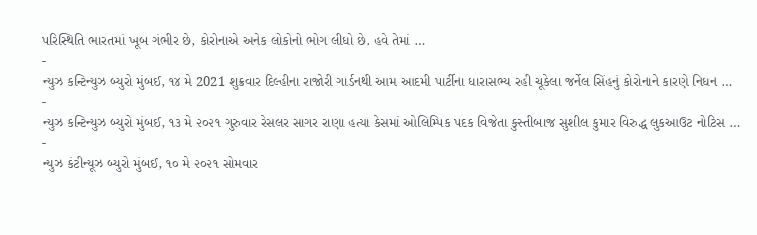પરિસ્થિતિ ભારતમાં ખૂબ ગંભીર છે, કોરોનાએ અનેક લોકોનો ભોગ લીધો છે. હવે તેમાં …
-
ન્યુઝ કન્ટિન્યુઝ બ્યુરો મુંબઈ, ૧૪ મે 2021 શુક્રવાર દિલ્હીના રાજોરી ગાર્ડનથી આમ આદમી પાર્ટીના ધારાસભ્ય રહી ચૂકેલા જર્નેલ સિંહનું કોરોનાને કારણે નિધન …
-
ન્યુઝ કન્ટિન્યુઝ બ્યુરો મુંબઈ, ૧૩ મે ૨૦૨૧ ગુરુવાર રેસલર સાગર રાણા હત્યા કેસમાં ઓલિમ્પિક પદક વિજેતા કુસ્તીબાજ સુશીલ કુમાર વિરુદ્ધ લુકઆઉટ નોટિસ …
-
ન્યુઝ કંટીન્યૂઝ બ્યુરો મુંબઈ, ૧૦ મે ૨૦૨૧ સોમવાર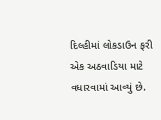દિલ્હીમાં લોકડાઉન ફરી એક અઠવાડિયા માટે વધારવામાં આવ્યું છે.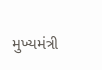મુખ્યમંત્રી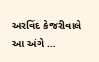અરવિંદ કેજરીવાલે આ અંગે …